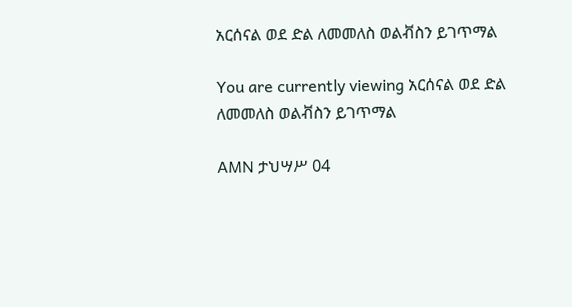አርሰናል ወደ ድል ለመመለስ ወልቭስን ይገጥማል

You are currently viewing አርሰናል ወደ ድል ለመመለስ ወልቭስን ይገጥማል

AMN ታህሣሥ 04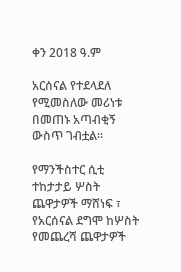ቀን 2018 ዓ.ም

አርሰናል የተደላደለ የሚመስለው መሪነቱ በመጠኑ አጣብቂኝ ውስጥ ገብቷል።

የማንችስተር ሲቲ ተከታታይ ሦስት ጨዋታዎች ማሸነፍ ፣ የአርሰናል ደግሞ ከሦስት የመጨረሻ ጨዋታዎች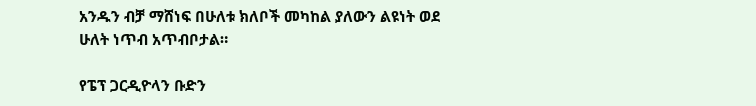አንዱን ብቻ ማሸነፍ በሁለቱ ክለቦች መካከል ያለውን ልዩነት ወደ ሁለት ነጥብ አጥብቦታል።

የፔፕ ጋርዲዮላን ቡድን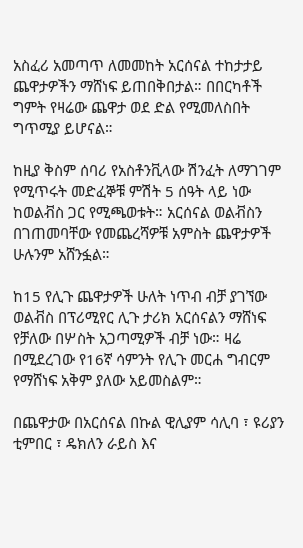አስፈሪ አመጣጥ ለመመከት አርሰናል ተከታታይ ጨዋታዎችን ማሸነፍ ይጠበቅበታል። በበርካቶች ግምት የዛሬው ጨዋታ ወደ ድል የሚመለስበት ግጥሚያ ይሆናል።

ከዚያ ቅስም ሰባሪ የአስቶንቪላው ሽንፈት ለማገገም የሚጥሩት መድፈኞቹ ምሽት 5 ሰዓት ላይ ነው ከወልቭስ ጋር የሚጫወቱት። አርሰናል ወልቭስን በገጠመባቸው የመጨረሻዎቹ አምስት ጨዋታዎች ሁሉንም አሸንፏል።

ከ15 የሊጉ ጨዋታዎች ሁለት ነጥብ ብቻ ያገኘው ወልቭስ በፕሪሚየር ሊጉ ታሪክ አርሰናልን ማሸነፍ የቻለው በሦስት አጋጣሚዎች ብቻ ነው። ዛሬ በሚደረገው የ16ኛ ሳምንት የሊጉ መርሐ ግብርም የማሸነፍ አቅም ያለው አይመስልም።

በጨዋታው በአርሰናል በኩል ዊሊያም ሳሊባ ፣ ዩሪያን ቲምበር ፣ ዴክለን ራይስ እና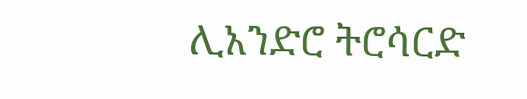ሊአንድሮ ትሮሳርድ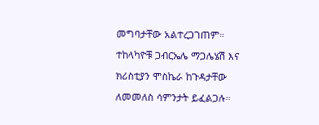መግባታቸው አልተረጋገጠም። ተከላካዮቹ ጋብርኤሌ ማጋሌሄሽ እና ክሪስቲያን ሞስኬራ ከጉዳታቸው ለመመለስ ሳምንታት ይፈልጋሉ።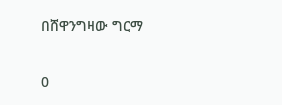በሸዋንግዛው ግርማ

0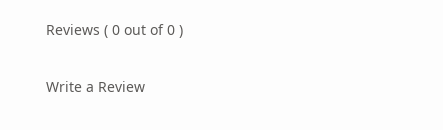Reviews ( 0 out of 0 )

Write a Review